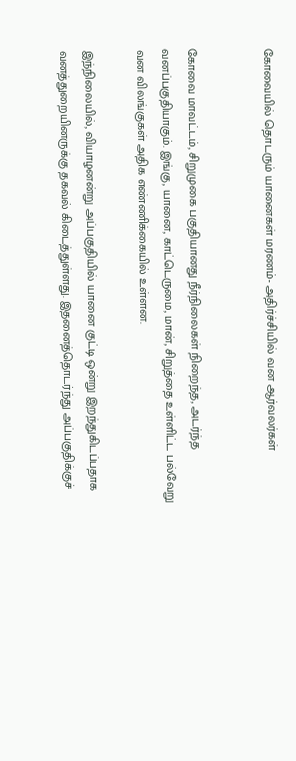கோவையில் தொடரும் யானைகள் மரணம்- அதிர்ச்சியில் வன ஆர்வலர்கள்


கோவை மாவட்டம், சிறுமுகை பகுதியானது நீர்நிலைகள் நிறைந்த, அடர்ந்த வனப்பகுதியாகும். இங்கு, யானை, காட்டெருமை, மான், சிறுத்தை உள்ளிட்ட பல்வேறு வன விலங்குகள் அதிக எண்ணிக்கையில் உள்ளன.

இந்நிலையில், வியாழனன்று அப்பகுதியில் யானை குட்டி ஒன்று இறந்துகிடப்பதாக வனத்துறையினருக்கு தகவல் கிடைத்துள்ளது. இதனைத்தொடர்ந்து அப்பகுதிக்குச்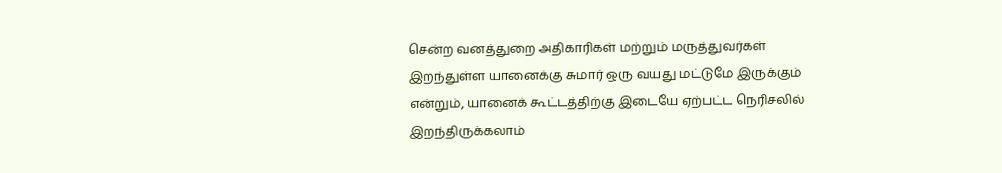சென்ற வனத்துறை அதிகாரிகள் மற்றும் மருத்துவர்கள் இறந்துள்ள யானைக்கு சுமார் ஒரு வயது மட்டுமே இருக்கும் என்றும், யானைக் கூட்டத்திற்கு இடையே ஏற்பட்ட நெரிசலில் இறந்திருக்கலாம்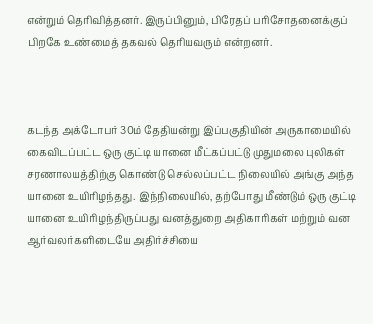என்றும் தெரிவித்தனர். இருப்பினும், பிரேதப் பரிசோதனைக்குப் பிறகே உண்மைத் தகவல் தெரியவரும் என்றனர்.



கடந்த அக்டோபர் 30ம் தேதியன்று இப்பகுதியின் அருகாமையில் கைவிடப்பட்ட ஒரு குட்டி யானை மீட்கப்பட்டு முதுமலை புலிகள் சரணாலயத்திற்கு கொண்டு செல்லப்பட்ட நிலையில் அங்கு அந்த யானை உயிரிழந்தது. இந்நிலையில், தற்போது மீண்டும் ஒரு குட்டி யானை உயிரிழந்திருப்பது வனத்துறை அதிகாரிகள் மற்றும் வன ஆர்வலர்களிடையே அதிர்ச்சியை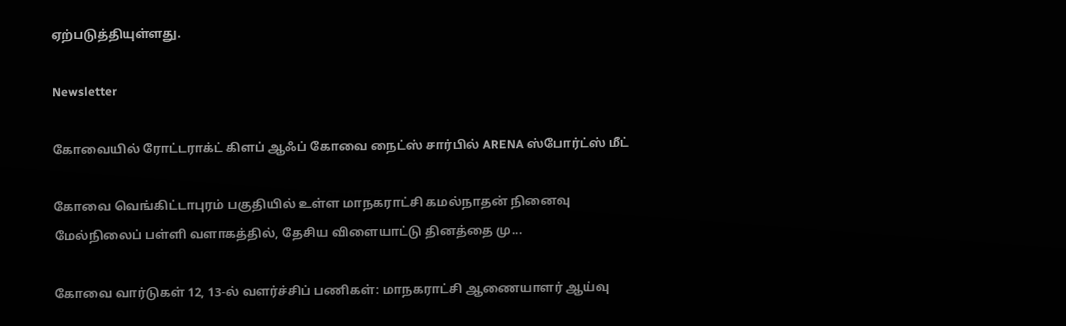ஏற்படுத்தியுள்ளது.

Newsletter

கோவையில் ரோட்டராக்ட் கிளப் ஆஃப் கோவை நைட்ஸ் சார்பில் ARENA ஸ்போர்ட்ஸ் மீட்

கோவை வெங்கிட்டாபுரம் பகுதியில் உள்ள மாநகராட்சி கமல்நாதன் நினைவு மேல்நிலைப் பள்ளி வளாகத்தில், தேசிய விளையாட்டு தினத்தை மு...

கோவை வார்டுகள் 12, 13-ல் வளர்ச்சிப் பணிகள்: மாநகராட்சி ஆணையாளர் ஆய்வு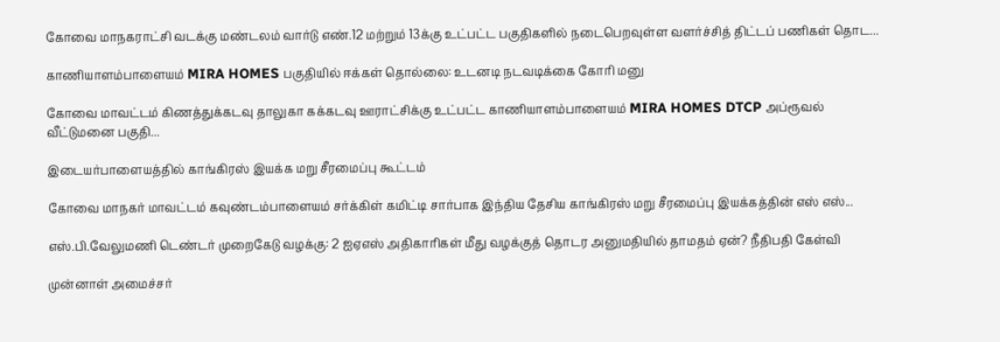கோவை மாநகராட்சி வடக்கு மண்டலம் வார்டு எண்.12 மற்றும் 13க்கு உட்பட்ட பகுதிகளில் நடைபெறவுள்ள வளர்ச்சித் திட்டப் பணிகள் தொட...

காணியாளம்பாளையம் MIRA HOMES பகுதியில் ஈக்கள் தொல்லை: உடனடி நடவடிக்கை கோரி மனு

கோவை மாவட்டம் கிணத்துக்கடவு தாலுகா கக்கடவு ஊராட்சிக்கு உட்பட்ட காணியாளம்பாளையம் MIRA HOMES DTCP அப்ரூவல் வீட்டுமனை பகுதி...

இடையர்பாளையத்தில் காங்கிரஸ் இயக்க மறு சீரமைப்பு கூட்டம்

கோவை மாநகர் மாவட்டம் கவுண்டம்பாளையம் சர்க்கிள் கமிட்டி சார்பாக இந்திய தேசிய காங்கிரஸ் மறு சீரமைப்பு இயக்கத்தின் எஸ் எஸ்...

எஸ்.பி.வேலுமணி டெண்டர் முறைகேடு வழக்கு: 2 ஐஏஎஸ் அதிகாரிகள் மீது வழக்குத் தொடர அனுமதியில் தாமதம் ஏன்? நீதிபதி கேள்வி

முன்னாள் அமைச்சர்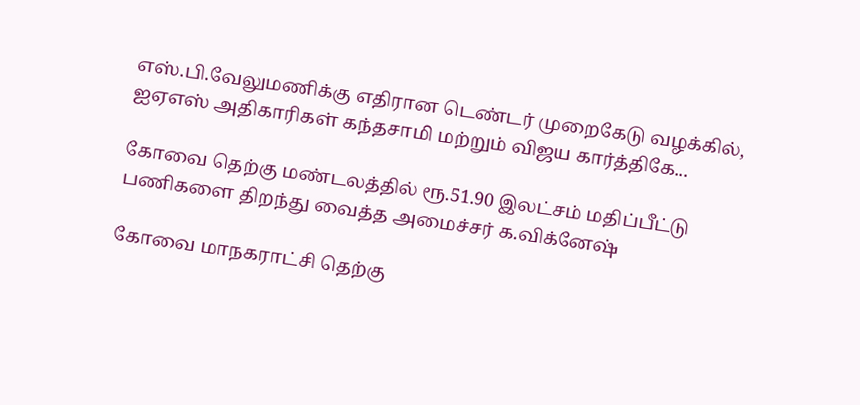எஸ்.பி.வேலுமணிக்கு எதிரான டெண்டர் முறைகேடு வழக்கில், ஐஏஎஸ் அதிகாரிகள் கந்தசாமி மற்றும் விஜய கார்த்திகே...

கோவை தெற்கு மண்டலத்தில் ரூ.51.90 இலட்சம் மதிப்பீட்டு பணிகளை திறந்து வைத்த அமைச்சர் க.விக்னேஷ்

கோவை மாநகராட்சி தெற்கு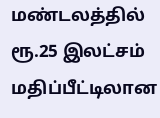மண்டலத்தில் ரூ.25 இலட்சம் மதிப்பீட்டிலான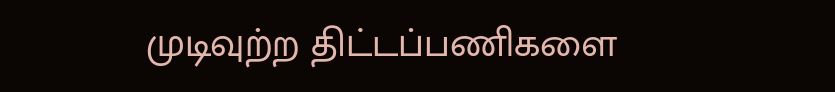முடிவுற்ற திட்டப்பணிகளை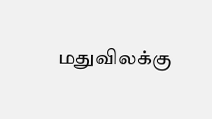மதுவிலக்கு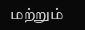மற்றும்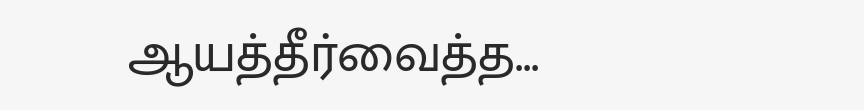ஆயத்தீர்வைத்த...